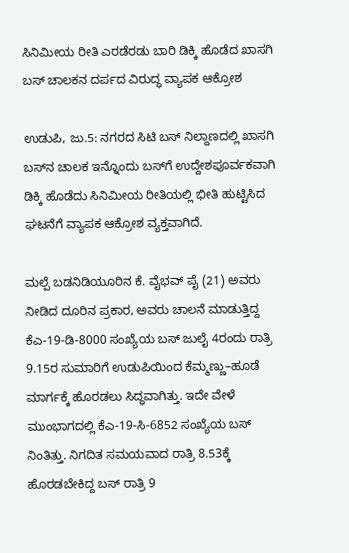ಸಿನಿಮೀಯ ರೀತಿ ಎರಡೆರಡು ಬಾರಿ ಡಿಕ್ಕಿ ಹೊಡೆದ ಖಾಸಗಿ ಬಸ್ ಚಾಲಕನ ದರ್ಪದ ವಿರುದ್ಧ ವ್ಯಾಪಕ ಆಕ್ರೋಶ

ಉಡುಪಿ, ಜು.5: ನಗರದ ಸಿಟಿ ಬಸ್ ನಿಲ್ದಾಣದಲ್ಲಿ ಖಾಸಗಿ ಬಸ್‌‌ನ ಚಾಲಕ ಇನ್ನೊಂದು ಬಸ್‌ಗೆ ಉದ್ದೇಶಪೂರ್ವಕವಾಗಿ ಡಿಕ್ಕಿ ಹೊಡೆದು ಸಿನಿಮೀಯ ರೀತಿಯಲ್ಲಿ ಭೀತಿ ಹುಟ್ಟಿಸಿದ ಘಟನೆಗೆ ವ್ಯಾಪಕ ಆಕ್ರೋಶ ವ್ಯಕ್ತವಾಗಿದೆ.

ಮಲ್ಪೆ ಬಡನಿಡಿಯೂರಿನ ಕೆ. ವೈಭವ್ ಪೈ (21) ಅವರು ನೀಡಿದ ದೂರಿನ ಪ್ರಕಾರ, ಅವರು ಚಾಲನೆ ಮಾಡುತ್ತಿದ್ದ ಕೆಎ-19-ಡಿ-8000 ಸಂಖ್ಯೆಯ ಬಸ್ ಜುಲೈ 4ರಂದು ರಾತ್ರಿ 9.15ರ ಸುಮಾರಿಗೆ ಉಡುಪಿಯಿಂದ ಕೆಮ್ಮಣ್ಣು–ಹೂಡೆ ಮಾರ್ಗಕ್ಕೆ ಹೊರಡಲು ಸಿದ್ಧವಾಗಿತ್ತು. ಇದೇ ವೇಳೆ ಮುಂಭಾಗದಲ್ಲಿ ಕೆಎ-19-ಸಿ-6852 ಸಂಖ್ಯೆಯ ಬಸ್ ನಿಂತಿತ್ತು. ನಿಗದಿತ ಸಮಯವಾದ ರಾತ್ರಿ 8.53ಕ್ಕೆ ಹೊರಡಬೇಕಿದ್ದ ಬಸ್ ರಾತ್ರಿ 9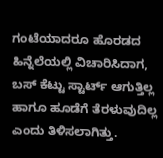ಗಂಟೆಯಾದರೂ ಹೊರಡದ ಹಿನ್ನೆಲೆಯಲ್ಲಿ ವಿಚಾರಿಸಿದಾಗ, ಬಸ್ ಕೆಟ್ಟು ಸ್ಟಾರ್ಟ್ ಆಗುತ್ತಿಲ್ಲ ಹಾಗೂ ಹೂಡೆಗೆ ತೆರಳುವುದಿಲ್ಲ ಎಂದು ತಿಳಿಸಲಾಗಿತ್ತು.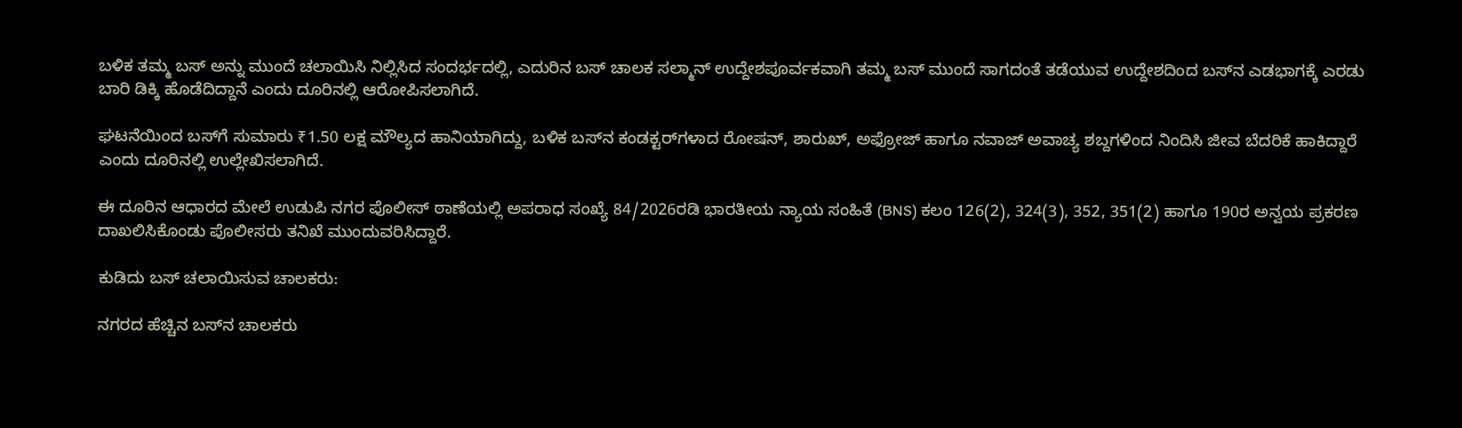ಬಳಿಕ ತಮ್ಮ ಬಸ್ ಅನ್ನು ಮುಂದೆ ಚಲಾಯಿಸಿ ನಿಲ್ಲಿಸಿದ ಸಂದರ್ಭದಲ್ಲಿ, ಎದುರಿನ ಬಸ್ ಚಾಲಕ ಸಲ್ಮಾನ್ ಉದ್ದೇಶಪೂರ್ವಕವಾಗಿ ತಮ್ಮ ಬಸ್ ಮುಂದೆ ಸಾಗದಂತೆ ತಡೆಯುವ ಉದ್ದೇಶದಿಂದ ಬಸ್‌ನ ಎಡಭಾಗಕ್ಕೆ ಎರಡು ಬಾರಿ ಡಿಕ್ಕಿ ಹೊಡೆದಿದ್ದಾನೆ ಎಂದು ದೂರಿನಲ್ಲಿ ಆರೋಪಿಸಲಾಗಿದೆ.

ಘಟನೆಯಿಂದ ಬಸ್‌ಗೆ ಸುಮಾರು ₹1.50 ಲಕ್ಷ ಮೌಲ್ಯದ ಹಾನಿಯಾಗಿದ್ದು, ಬಳಿಕ ಬಸ್‌ನ ಕಂಡಕ್ಟರ್‌ಗಳಾದ ರೋಷನ್, ಶಾರುಖ್, ಅಫ್ರೋಜ್ ಹಾಗೂ ನವಾಜ್ ಅವಾಚ್ಯ ಶಬ್ದಗಳಿಂದ ನಿಂದಿಸಿ ಜೀವ ಬೆದರಿಕೆ ಹಾಕಿದ್ದಾರೆ ಎಂದು ದೂರಿನಲ್ಲಿ ಉಲ್ಲೇಖಿಸಲಾಗಿದೆ.

ಈ ದೂರಿನ ಆಧಾರದ ಮೇಲೆ ಉಡುಪಿ ನಗರ ಪೊಲೀಸ್ ಠಾಣೆಯಲ್ಲಿ ಅಪರಾಧ ಸಂಖ್ಯೆ 84/2026ರಡಿ ಭಾರತೀಯ ನ್ಯಾಯ ಸಂಹಿತೆ (BNS) ಕಲಂ 126(2), 324(3), 352, 351(2) ಹಾಗೂ 190ರ ಅನ್ವಯ ಪ್ರಕರಣ ದಾಖಲಿಸಿಕೊಂಡು ಪೊಲೀಸರು ತನಿಖೆ ಮುಂದುವರಿಸಿದ್ದಾರೆ.

ಕುಡಿದು ಬಸ್ ಚಲಾಯಿಸುವ ಚಾಲಕರು:

ನಗರದ ಹೆಚ್ಚಿನ ಬಸ್‌ನ ಚಾಲಕರು‌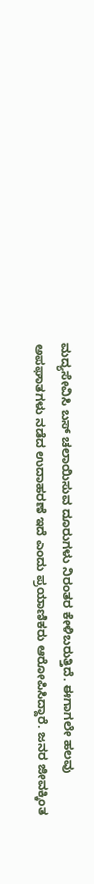ಮದ್ಯಸೇವಿಸಿ ಬಸ್ ಚಲಾಯಿಸುವ ದೂರುಗಳು ನಿರಂತರ ಕೇಳಿಬರುತ್ತಿದೆ. ಈಗಾಗಲೇ ಹಲವು ಅಪಘಾತಗಳು ನಡೆದ ಉದಾಹರಣೆ ಇದೆ ಎಂದು ಪ್ರಯಾಣಿಕರು ಆರೋಪಿಸಿದ್ದಾರೆ. ಜನರ ಜೀವಕ್ಕಿಂತ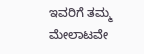ಇವರಿಗೆ ತಮ್ಮ ಮೇಲಾಟವೇ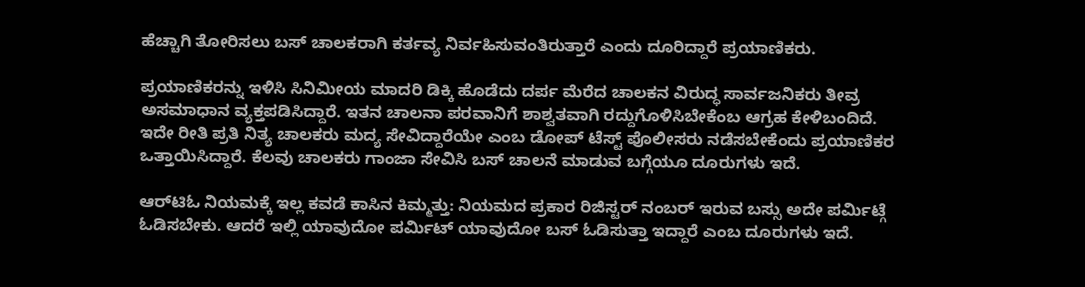ಹೆಚ್ಚಾಗಿ ತೋರಿಸಲು ಬಸ್ ಚಾಲಕರಾಗಿ ಕರ್ತವ್ಯ ನಿರ್ವಹಿಸುವಂತಿರುತ್ತಾರೆ ಎಂದು ದೂರಿದ್ದಾರೆ ಪ್ರಯಾಣಿಕರು.

ಪ್ರಯಾಣಿಕರನ್ನು ಇಳಿಸಿ ಸಿನಿಮೀಯ ಮಾದರಿ ಡಿಕ್ಕಿ ಹೊಡೆದು ದರ್ಪ ಮೆರೆದ ಚಾಲಕನ ವಿರುದ್ಧ ಸಾರ್ವಜನಿಕರು ತೀವ್ರ ಅಸಮಾಧಾನ ವ್ಯಕ್ತಪಡಿಸಿದ್ದಾರೆ. ಇತನ ಚಾಲನಾ ಪರವಾನಿಗೆ ಶಾಶ್ವತವಾಗಿ ರದ್ದುಗೊಳಿಸಿಬೇಕೆಂಬ ಆಗ್ರಹ ಕೇಳಿಬಂದಿದೆ. ಇದೇ ರೀತಿ ಪ್ರತಿ ನಿತ್ಯ ಚಾಲಕರು ಮದ್ಯ ಸೇವಿದ್ದಾರೆಯೇ ಎಂಬ ಡೋಪ್ ಟೆಸ್ಟ್ ಪೊಲೀಸರು ನಡೆಸಬೇಕೆಂದು ಪ್ರಯಾಣಿಕರ ಒತ್ತಾಯಿಸಿದ್ದಾರೆ. ಕೆಲವು ಚಾಲಕರು ಗಾಂಜಾ ಸೇವಿಸಿ ಬಸ್ ಚಾಲನೆ ಮಾಡುವ ಬಗ್ಗೆಯೂ ದೂರುಗಳು ಇದೆ.

ಆರ್‌ಟಿಓ ನಿಯಮಕ್ಕೆ ಇಲ್ಲ ಕವಡೆ ಕಾಸಿನ ಕಿಮ್ಮತ್ತು: ನಿಯಮದ ಪ್ರಕಾರ ರಿಜಿಸ್ಟರ್ ನಂಬರ್ ಇರುವ ಬಸ್ಸು ಅದೇ ಪರ್ಮಿಟ್ಗೆ ಓಡಿಸಬೇಕು. ಆದರೆ ಇಲ್ಲಿ ಯಾವುದೋ ಪರ್ಮಿಟ್ ಯಾವುದೋ ಬಸ್ ಓಡಿಸುತ್ತಾ ಇದ್ದಾರೆ ಎಂಬ ದೂರುಗಳು ಇದೆ.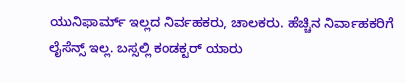ಯುನಿಫಾರ್ಮ್ ಇಲ್ಲದ ನಿರ್ವಹಕರು, ಚಾಲಕರು. ಹೆಚ್ಚಿನ ನಿರ್ವಾಹಕರಿಗೆ ಲೈಸೆನ್ಸ್ ಇಲ್ಲ. ಬಸ್ಸಲ್ಲಿ ಕಂಡಕ್ಟರ್ ಯಾರು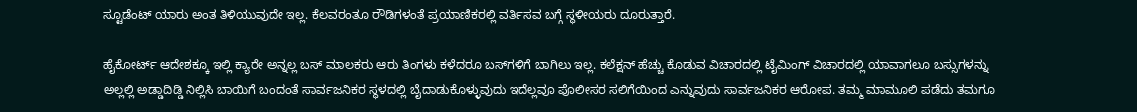ಸ್ಟೂಡೆಂಟ್ ಯಾರು ಅಂತ ತಿಳಿಯುವುದೇ ಇಲ್ಲ. ಕೆಲವರಂತೂ ರೌಡಿಗಳಂತೆ ಪ್ರಯಾಣಿಕರಲ್ಲಿ ವರ್ತಿಸವ ಬಗ್ಗೆ ಸ್ಥಳೀಯರು ದೂರುತ್ತಾರೆ.

ಹೈಕೋರ್ಟ್ ಆದೇಶಕ್ಕೂ ಇಲ್ಲಿ ಕ್ಯಾರೇ ಅನ್ನಲ್ಲ ಬಸ್ ಮಾಲಕರು ಆರು ತಿಂಗಳು ಕಳೆದರೂ ಬಸ್‌ಗಳಿಗೆ ಬಾಗಿಲು ಇಲ್ಲ. ಕಲೆಕ್ಷನ್ ಹೆಚ್ಚು ಕೊಡುವ ವಿಚಾರದಲ್ಲಿ ಟೈಮಿಂಗ್ ವಿಚಾರದಲ್ಲಿ ಯಾವಾಗಲೂ ಬಸ್ಸುಗಳನ್ನು ಅಲ್ಲಲ್ಲಿ ಅಡ್ಡಾದಿಡ್ಡಿ ನಿಲ್ಲಿಸಿ ಬಾಯಿಗೆ ಬಂದಂತೆ ಸಾರ್ವಜನಿಕರ ಸ್ಥಳದಲ್ಲಿ ಬೈದಾಡುಕೊಳ್ಳುವುದು ಇದೆಲ್ಲವೂ ಪೊಲೀಸರ ಸಲಿಗೆಯಿಂದ ಎನ್ನುವುದು ಸಾರ್ವಜನಿಕರ ಆರೋಪ. ತಮ್ಮ ಮಾಮೂಲಿ ಪಡೆದು ತಮಗೂ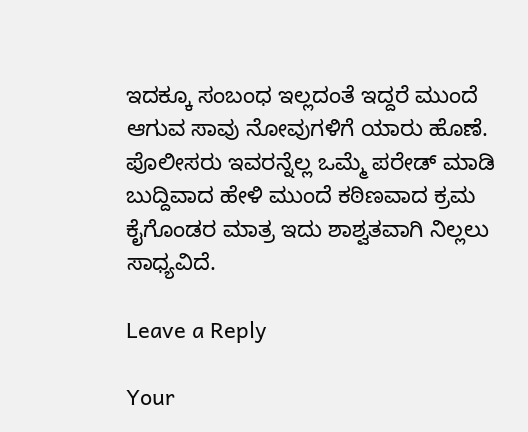ಇದಕ್ಕೂ ಸಂಬಂಧ ಇಲ್ಲದಂತೆ ಇದ್ದರೆ ಮುಂದೆ ಆಗುವ ಸಾವು ನೋವುಗಳಿಗೆ ಯಾರು ಹೊಣೆ. ಪೊಲೀಸರು ಇವರನ್ನೆಲ್ಲ ಒಮ್ಮೆ ಪರೇಡ್ ಮಾಡಿ ಬುದ್ದಿವಾದ ಹೇಳಿ ಮುಂದೆ ಕಠಿಣವಾದ ಕ್ರಮ ಕೈಗೊಂಡರ ಮಾತ್ರ ಇದು ಶಾಶ್ವತವಾಗಿ ನಿಲ್ಲಲು ಸಾಧ್ಯವಿದೆ.

Leave a Reply

Your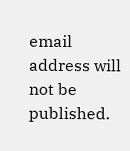email address will not be published.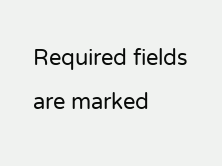Required fields are marked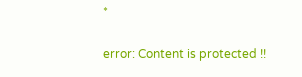*

error: Content is protected !!